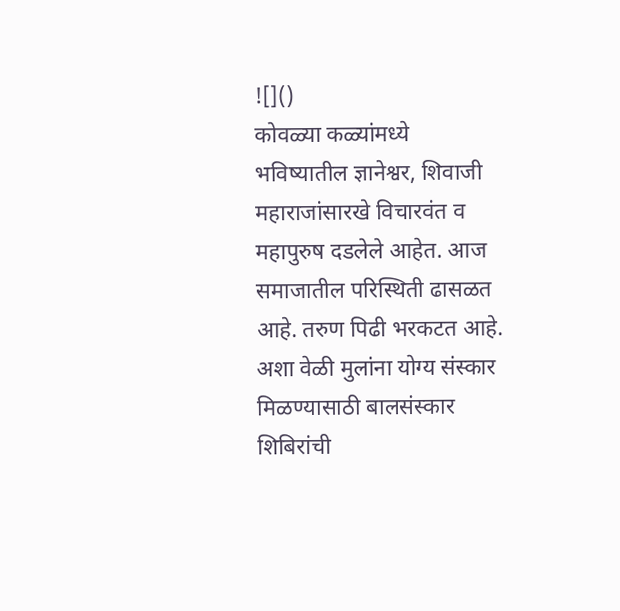![]()
कोवळ्या कळ्यांमध्ये भविष्यातील ज्ञानेश्वर, शिवाजी महाराजांसारखे विचारवंत व महापुरुष दडलेले आहेत. आज समाजातील परिस्थिती ढासळत आहे. तरुण पिढी भरकटत आहे. अशा वेळी मुलांना योग्य संस्कार मिळण्यासाठी बालसंस्कार शिबिरांची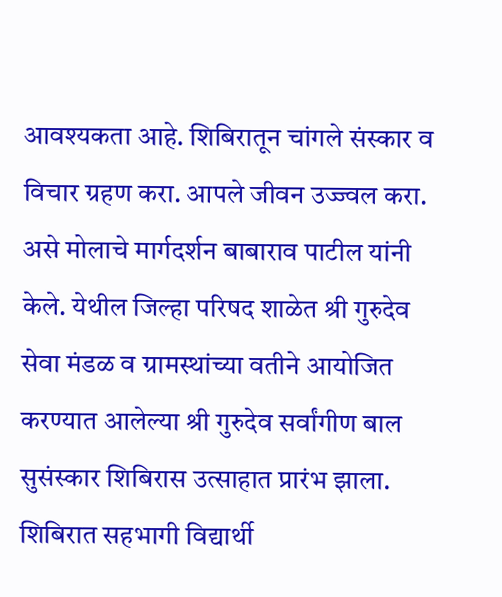आवश्यकता आहे. शिबिरातून चांगले संस्कार व विचार ग्रहण करा. आपले जीवन उज्ज्वल करा. असे मोलाचे मार्गदर्शन बाबाराव पाटील यांनी केले. येथील जिल्हा परिषद शाळेत श्री गुरुदेव सेवा मंडळ व ग्रामस्थांच्या वतीने आयोजित करण्यात आलेल्या श्री गुरुदेव सर्वांगीण बाल सुसंस्कार शिबिरास उत्साहात प्रारंभ झाला. शिबिरात सहभागी विद्यार्थी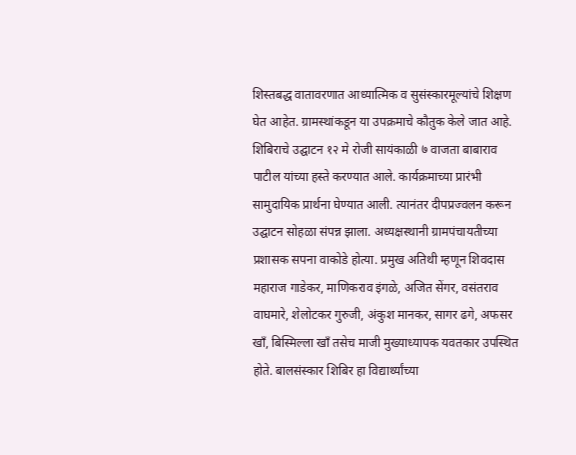शिस्तबद्ध वातावरणात आध्यात्मिक व सुसंस्कारमूल्यांचे शिक्षण घेत आहेत. ग्रामस्थांकडून या उपक्रमाचे कौतुक केले जात आहे. शिबिराचे उद्घाटन १२ मे रोजी सायंकाळी ७ वाजता बाबाराव पाटील यांच्या हस्ते करण्यात आले. कार्यक्रमाच्या प्रारंभी सामुदायिक प्रार्थना घेण्यात आली. त्यानंतर दीपप्रज्वलन करून उद्घाटन सोहळा संपन्न झाला. अध्यक्षस्थानी ग्रामपंचायतीच्या प्रशासक सपना वाकोडे होत्या. प्रमुख अतिथी म्हणून शिवदास महाराज गाडेकर, माणिकराव इंगळे, अजित सेंगर, वसंतराव वाघमारे, शेलोटकर गुरुजी, अंकुश मानकर, सागर ढगे, अफसर खाँ, बिस्मिल्ला खाँ तसेच माजी मुख्याध्यापक यवतकार उपस्थित होते. बालसंस्कार शिबिर हा विद्यार्थ्यांच्या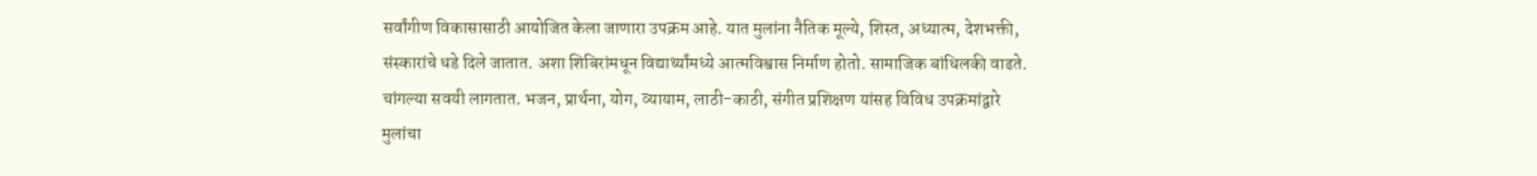सर्वांगीण विकासासाठी आयोजित केला जाणारा उपक्रम आहे. यात मुलांना नैतिक मूल्ये, शिस्त, अध्यात्म, देशभक्ती, संस्कारांचे धडे दिले जातात. अशा शिबिरांमधून विद्यार्थ्यांमध्ये आत्मविश्वास निर्माण होतो. सामाजिक बांधिलकी वाढते. चांगल्या सवयी लागतात. भजन, प्रार्थना, योग, व्यायाम, लाठी-काठी, संगीत प्रशिक्षण यांसह विविध उपक्रमांद्वारे मुलांचा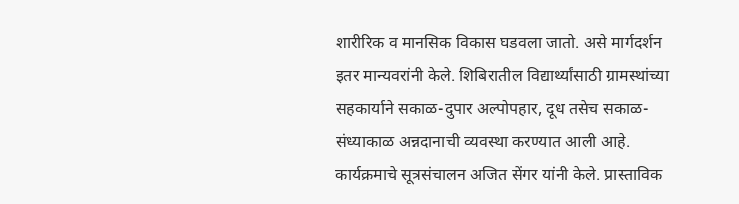शारीरिक व मानसिक विकास घडवला जातो. असे मार्गदर्शन इतर मान्यवरांनी केले. शिबिरातील विद्यार्थ्यांसाठी ग्रामस्थांच्या सहकार्याने सकाळ-दुपार अल्पोपहार, दूध तसेच सकाळ-संध्याकाळ अन्नदानाची व्यवस्था करण्यात आली आहे. कार्यक्रमाचे सूत्रसंचालन अजित सेंगर यांनी केले. प्रास्ताविक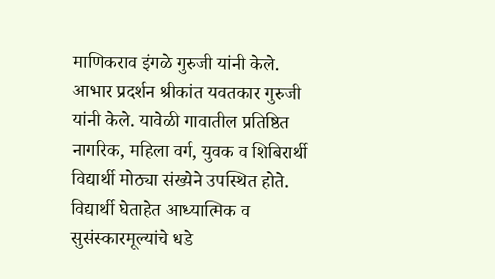माणिकराव इंगळे गुरुजी यांनी केले. आभार प्रदर्शन श्रीकांत यवतकार गुरुजी यांनी केले. यावेळी गावातील प्रतिष्ठित नागरिक, महिला वर्ग, युवक व शिबिरार्थी विद्यार्थी मोठ्या संख्येने उपस्थित होते. विद्यार्थी घेताहेत आध्यात्मिक व सुसंस्कारमूल्यांचे धडे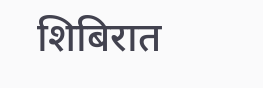शिबिरात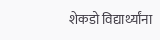शेकडो विद्यार्थ्यांना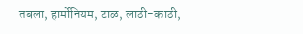तबला, हार्मोनियम, टाळ, लाठी-काठी,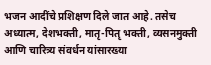भजन आदींचे प्रशिक्षण दिले जात आहे. तसेच अध्यात्म, देशभक्ती, मातृ-पितृ भक्ती, व्यसनमुक्ती आणि चारित्र्य संवर्धन यांसारख्या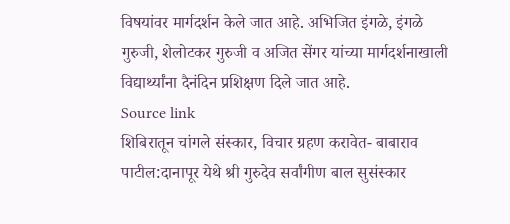विषयांवर मार्गदर्शन केले जात आहे. अभिजित इंगळे, इंगळे गुरुजी, शेलोटकर गुरुजी व अजित सेंगर यांच्या मार्गदर्शनाखाली विद्यार्थ्यांना दैनंदिन प्रशिक्षण दिले जात आहे.
Source link
शिबिरातून चांगले संस्कार, विचार ग्रहण करावेत- बाबाराव पाटील:दानापूर येथे श्री गुरुदेव सर्वांगीण बाल सुसंस्कार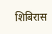शिबिरास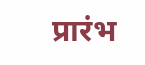प्रारंभ